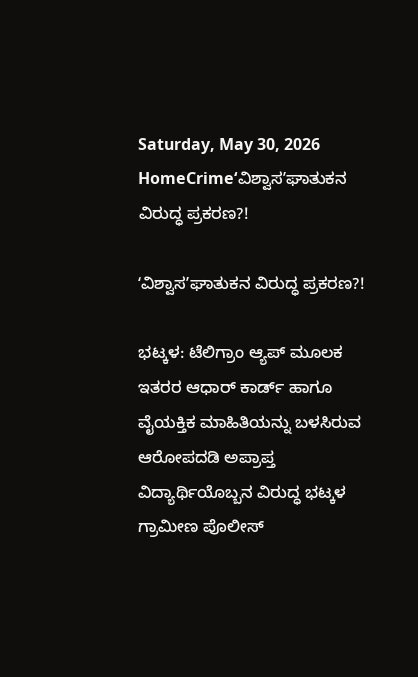Saturday, May 30, 2026
HomeCrimeʻವಿಶ್ವಾಸʼಘಾತುಕನ ವಿರುದ್ಧ ಪ್ರಕರಣ?!

ʻವಿಶ್ವಾಸʼಘಾತುಕನ ವಿರುದ್ಧ ಪ್ರಕರಣ?!

ಭಟ್ಕಳ: ಟೆಲಿಗ್ರಾಂ ಆ್ಯಪ್ ಮೂಲಕ ಇತರರ ಆಧಾರ್ ಕಾರ್ಡ್ ಹಾಗೂ ವೈಯಕ್ತಿಕ ಮಾಹಿತಿಯನ್ನು ಬಳಸಿರುವ ಆರೋಪದಡಿ ಅಪ್ರಾಪ್ತ ವಿದ್ಯಾರ್ಥಿಯೊಬ್ಬನ ವಿರುದ್ಧ ಭಟ್ಕಳ ಗ್ರಾಮೀಣ ಪೊಲೀಸ್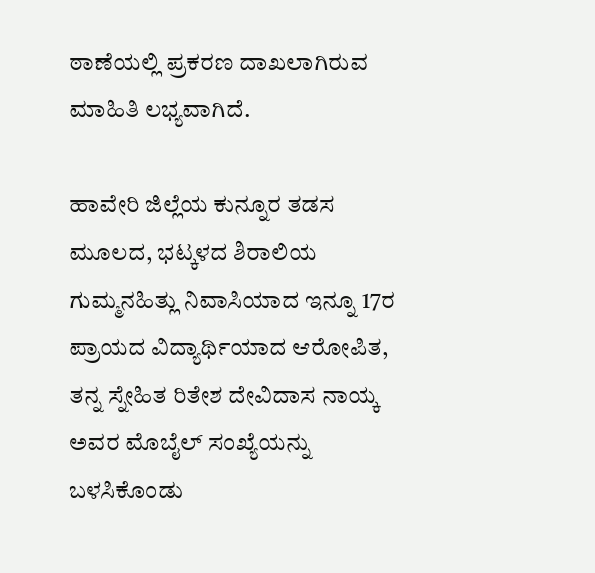ಠಾಣೆಯಲ್ಲಿ ಪ್ರಕರಣ ದಾಖಲಾಗಿರುವ ಮಾಹಿತಿ ಲಭ್ಯವಾಗಿದೆ.

ಹಾವೇರಿ ಜಿಲ್ಲೆಯ ಕುನ್ನೂರ ತಡಸ ಮೂಲದ, ಭಟ್ಕಳದ ಶಿರಾಲಿಯ ಗುಮ್ಮನಹಿತ್ಲು ನಿವಾಸಿಯಾದ ಇನ್ನೂ 17ರ ಪ್ರಾಯದ ವಿದ್ಯಾರ್ಥಿಯಾದ ಆರೋಪಿತ, ತನ್ನ ಸ್ನೇಹಿತ ರಿತೇಶ ದೇವಿದಾಸ ನಾಯ್ಕ ಅವರ ಮೊಬೈಲ್ ಸಂಖ್ಯೆಯನ್ನು ಬಳಸಿಕೊಂಡು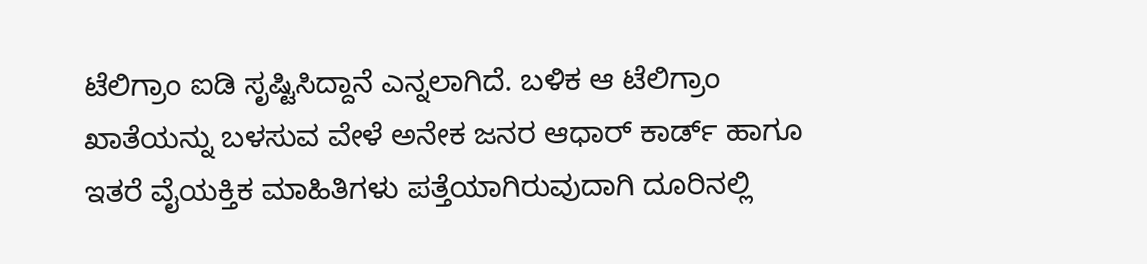ಟೆಲಿಗ್ರಾಂ ಐಡಿ ಸೃಷ್ಟಿಸಿದ್ದಾನೆ ಎನ್ನಲಾಗಿದೆ. ಬಳಿಕ ಆ ಟೆಲಿಗ್ರಾಂ ಖಾತೆಯನ್ನು ಬಳಸುವ ವೇಳೆ ಅನೇಕ ಜನರ ಆಧಾರ್ ಕಾರ್ಡ್ ಹಾಗೂ ಇತರೆ ವೈಯಕ್ತಿಕ ಮಾಹಿತಿಗಳು ಪತ್ತೆಯಾಗಿರುವುದಾಗಿ ದೂರಿನಲ್ಲಿ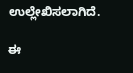ಉಲ್ಲೇಖಿಸಲಾಗಿದೆ.

ಈ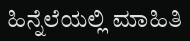ಹಿನ್ನೆಲೆಯಲ್ಲಿ ಮಾಹಿತಿ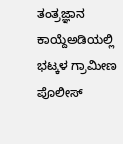ತಂತ್ರಜ್ಞಾನ ಕಾಯ್ದೆಅಡಿಯಲ್ಲಿ ಭಟ್ಕಳ ಗ್ರಾಮೀಣ ಪೊಲೀಸ್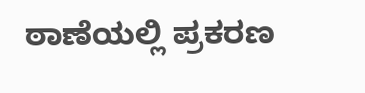ಠಾಣೆಯಲ್ಲಿ ಪ್ರಕರಣ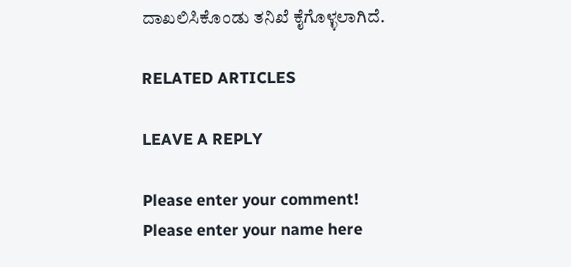ದಾಖಲಿಸಿಕೊಂಡು ತನಿಖೆ ಕೈಗೊಳ್ಳಲಾಗಿದೆ.

RELATED ARTICLES

LEAVE A REPLY

Please enter your comment!
Please enter your name here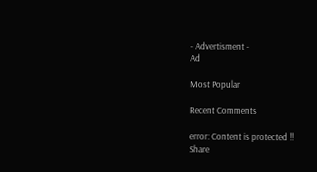- Advertisment -
Ad

Most Popular

Recent Comments

error: Content is protected !!
Share